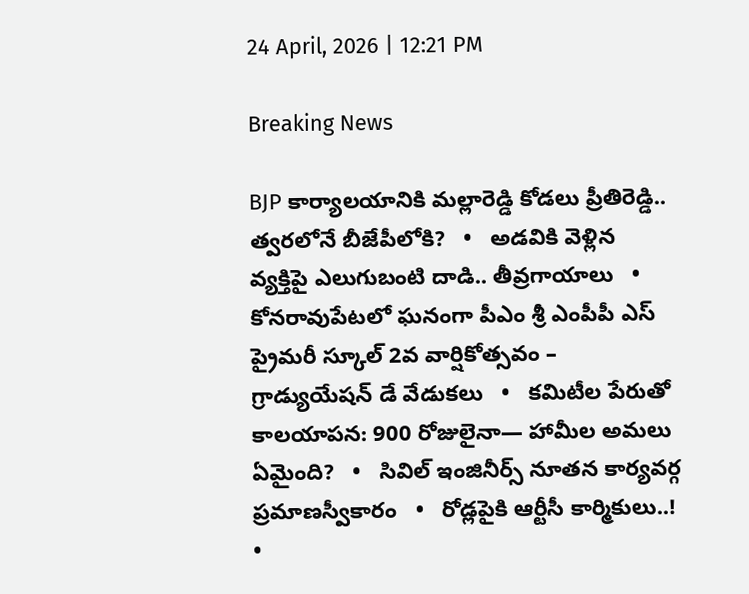24 April, 2026 | 12:21 PM

Breaking News

BJP కార్యాలయానికి మల్లారెడ్డి కోడలు ప్రీతిరెడ్డి.. త్వరలోనే బీజేపీలోకి?   •   అడవికి వెళ్లిన వ్యక్తిపై ఎలుగుబంటి దాడి.. తీవ్రగాయాలు   •   కోనరావుపేటలో ఘనంగా పీఎం శ్రీ ఎంపీపీ ఎస్ ప్రైమరీ స్కూల్ 2వ వార్షికోత్సవం – గ్రాడ్యుయేషన్ డే వేడుకలు   •   కమిటీల పేరుతో కాలయాపన: 900 రోజులైనా— హామీల అమలు ఏమైంది?   •   సివిల్ ఇంజినీర్స్ నూతన కార్యవర్గ ప్రమాణస్వీకారం   •   రోడ్లపైకి ఆర్టీసీ కార్మికులు..!   •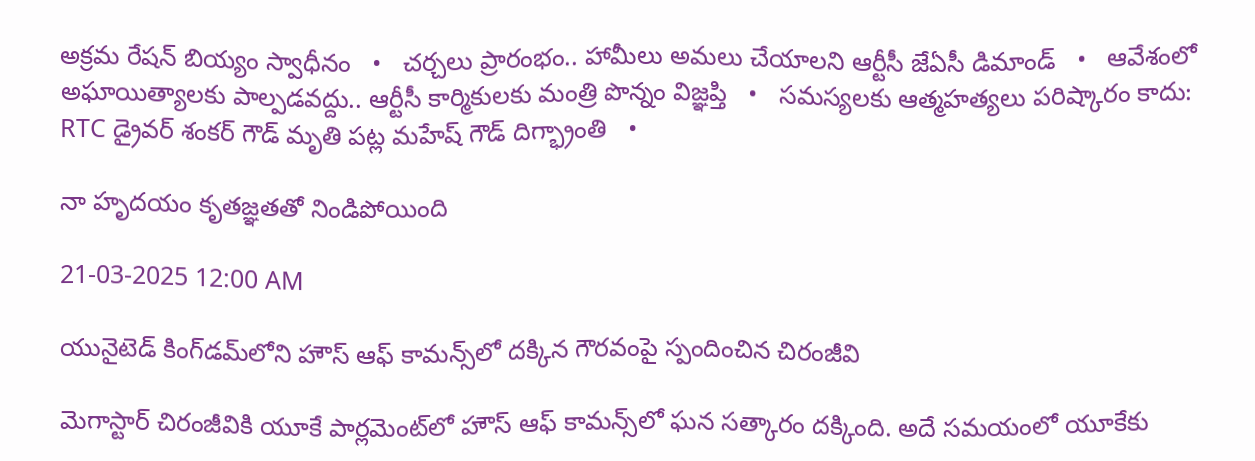అక్రమ రేషన్ బియ్యం స్వాధీనం   •   చర్చలు ప్రారంభం.. హామీలు అమలు చేయాలని ఆర్టీసీ జేఏసీ డిమాండ్   •   ఆవేశంలో అఘాయిత్యాలకు పాల్పడవద్దు.. ఆర్టీసీ కార్మికులకు మంత్రి పొన్నం విజ్ఞప్తి   •   సమస్యలకు ఆత్మహత్యలు పరిష్కారం కాదు: RTC డ్రైవర్ శంకర్ గౌడ్ మృతి పట్ల మహేష్ గౌడ్ దిగ్భ్రాంతి   •

నా హృదయం కృతజ్ఞతతో నిండిపోయింది

21-03-2025 12:00 AM

యునైటెడ్ కింగ్‌డమ్‌లోని హౌస్ ఆఫ్ కామన్స్‌లో దక్కిన గౌరవంపై స్పందించిన చిరంజీవి

మెగాస్టార్ చిరంజీవికి యూకే పార్లమెంట్‌లో హౌస్ ఆఫ్ కామన్స్‌లో ఘన సత్కారం దక్కింది. అదే సమయంలో యూకేకు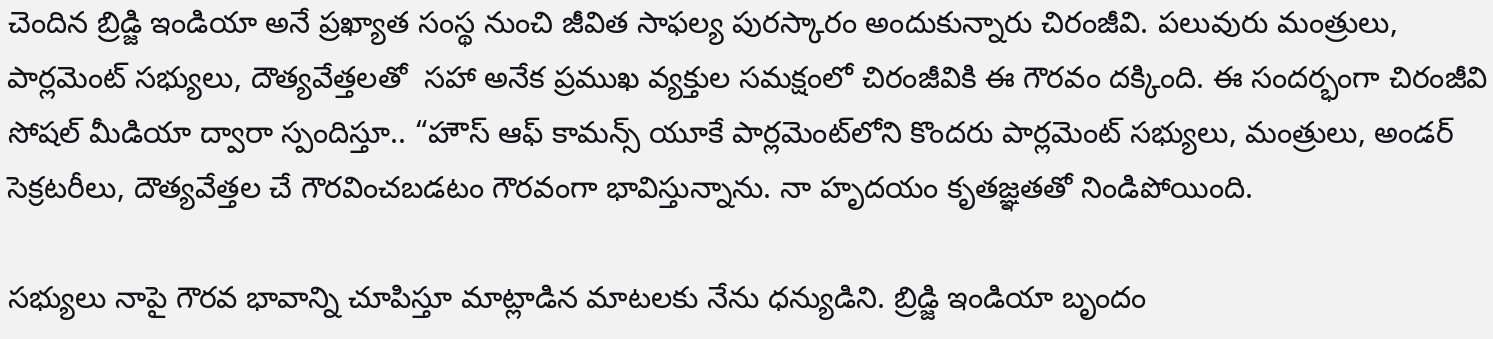చెందిన బ్రిడ్జి ఇండియా అనే ప్రఖ్యాత సంస్థ నుంచి జీవిత సాఫల్య పురస్కారం అందుకున్నారు చిరంజీవి. పలువురు మంత్రులు, పార్లమెంట్ సభ్యులు, దౌత్యవేత్తలతో  సహా అనేక ప్రముఖ వ్యక్తుల సమక్షంలో చిరంజీవికి ఈ గౌరవం దక్కింది. ఈ సందర్భంగా చిరంజీవి సోషల్ మీడియా ద్వారా స్పందిస్తూ.. “హౌస్ ఆఫ్ కామన్స్ యూకే పార్లమెంట్‌లోని కొందరు పార్లమెంట్ సభ్యులు, మంత్రులు, అండర్ సెక్రటరీలు, దౌత్యవేత్తల చే గౌరవించబడటం గౌరవంగా భావిస్తున్నాను. నా హృదయం కృతజ్ఞతతో నిండిపోయింది.

సభ్యులు నాపై గౌరవ భావాన్ని చూపిస్తూ మాట్లాడిన మాటలకు నేను ధన్యుడిని. బ్రిడ్జి ఇండియా బృందం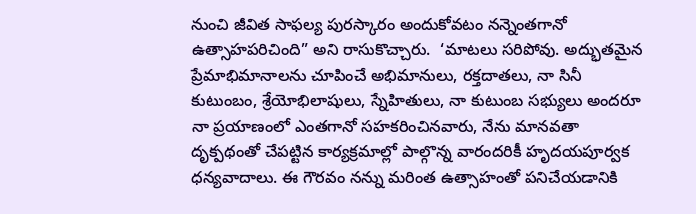నుంచి జీవిత సాఫల్య పురస్కారం అందుకోవటం నన్నెంతగానో ఉత్సాహపరిచింది” అని రాసుకొచ్చారు.  ‘మాటలు సరిపోవు. అద్భుతమైన ప్రేమాభిమానాలను చూపించే అభిమానులు, రక్తదాతలు, నా సినీ కుటుంబం, శ్రేయోభిలాషులు, స్నేహితులు, నా కుటుంబ సభ్యులు అందరూ నా ప్రయాణంలో ఎంతగానో సహకరించినవారు, నేను మానవతా దృక్పథంతో చేపట్టిన కార్యక్రమాల్లో పాల్గొన్న వారందరికీ హృదయపూర్వక ధన్యవాదాలు. ఈ గౌరవం నన్ను మరింత ఉత్సాహంతో పనిచేయడానికి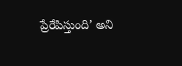ప్రేరేపిస్తుంది’ అని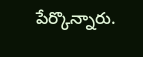పేర్కొన్నారు.